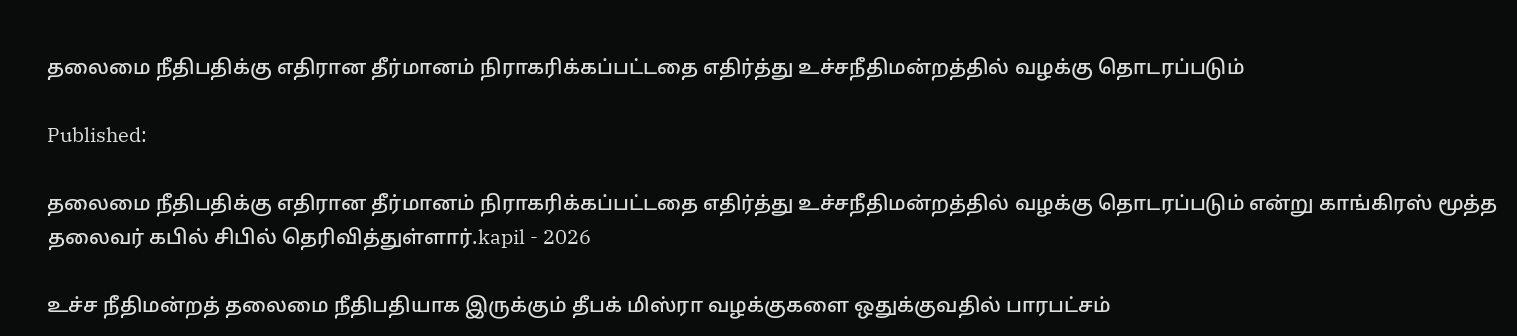தலைமை நீதிபதிக்கு எதிரான தீர்மானம் நிராகரிக்கப்பட்டதை எதிர்த்து உச்சநீதிமன்றத்தில் வழக்கு தொடரப்படும்

Published:

தலைமை நீதிபதிக்கு எதிரான தீர்மானம் நிராகரிக்கப்பட்டதை எதிர்த்து உச்சநீதிமன்றத்தில் வழக்கு தொடரப்படும் என்று காங்கிரஸ் மூத்த தலைவர் கபில் சிபில் தெரிவித்துள்ளார்.kapil - 2026

உச்ச நீதிமன்றத் தலைமை நீதிபதியாக இருக்கும் தீபக் மிஸ்ரா வழக்குகளை ஒதுக்குவதில் பாரபட்சம்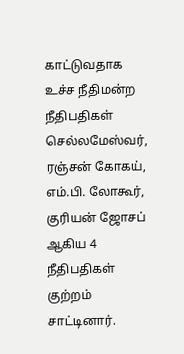காட்டுவதாக உச்ச நீதிமன்ற நீதிபதிகள் செல்லமேஸ்வர், ரஞ்சன் கோகய், எம்.பி. லோகூர், குரியன் ஜோசப் ஆகிய 4 நீதிபதிகள் குற்றம் சாட்டினார்.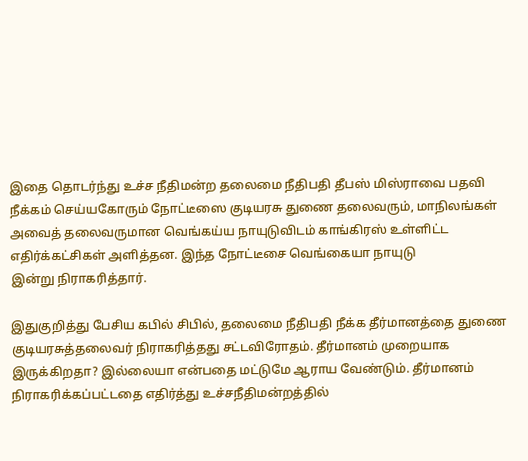இதை தொடர்ந்து உச்ச நீதிமன்ற தலைமை நீதிபதி தீபஸ் மிஸ்ராவை பதவி நீக்கம் செய்யகோரும் நோட்டீஸை குடியரசு துணை தலைவரும், மாநிலங்கள் அவைத் தலைவருமான வெங்கய்ய நாயுடுவிடம் காங்கிரஸ் உள்ளிட்ட எதிர்க்கட்சிகள் அளித்தன. இந்த நோட்டீசை வெங்கையா நாயுடு
இன்று நிராகரித்தார்.

இதுகுறித்து பேசிய கபில் சிபில், தலைமை நீதிபதி நீக்க தீர்மானத்தை துணை குடியரசுத்தலைவர் நிராகரித்தது சட்டவிரோதம். தீர்மானம் முறையாக இருக்கிறதா? இல்லையா என்பதை மட்டுமே ஆராய வேண்டும். தீர்மானம் நிராகரிக்கப்பட்டதை எதிர்த்து உச்சநீதிமன்றத்தில்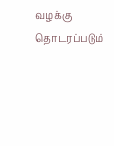வழக்கு தொடரப்படும்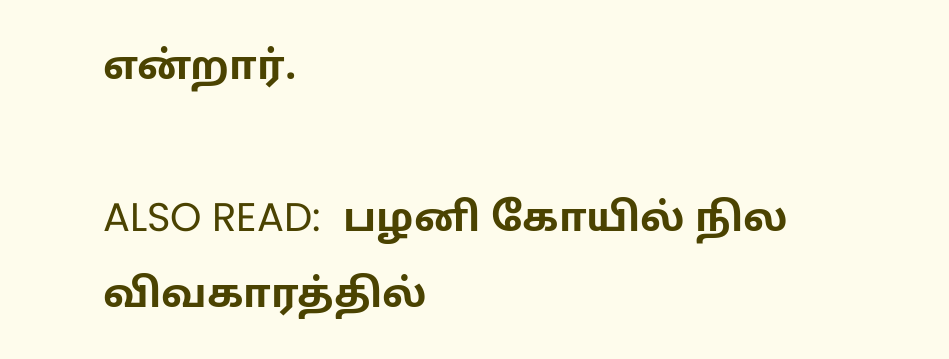என்றார்.

ALSO READ:  பழனி கோயில் நில விவகாரத்தில்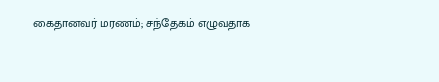கைதானவர் மரணம்; சந்தேகம் எழுவதாக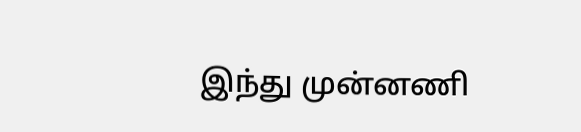இந்து முன்னணி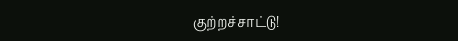குற்றச்சாட்டு!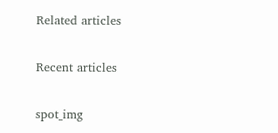Related articles

Recent articles

spot_img